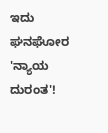ಇದು ಘನಘೋರ 'ನ್ಯಾಯ ದುರಂತ'!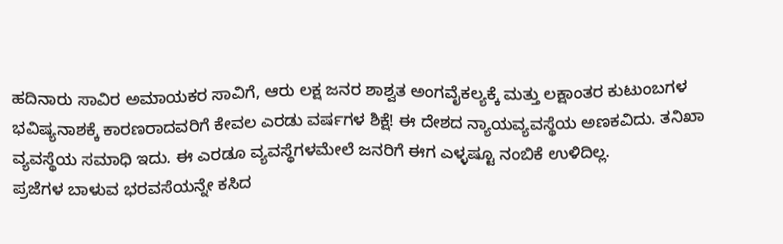ಹದಿನಾರು ಸಾವಿರ ಅಮಾಯಕರ ಸಾವಿಗೆ, ಆರು ಲಕ್ಷ ಜನರ ಶಾಶ್ವತ ಅಂಗವೈಕಲ್ಯಕ್ಕೆ ಮತ್ತು ಲಕ್ಷಾಂತರ ಕುಟುಂಬಗಳ ಭವಿಷ್ಯನಾಶಕ್ಕೆ ಕಾರಣರಾದವರಿಗೆ ಕೇವಲ ಎರಡು ವರ್ಷಗಳ ಶಿಕ್ಷೆ! ಈ ದೇಶದ ನ್ಯಾಯವ್ಯವಸ್ಥೆಯ ಅಣಕವಿದು. ತನಿಖಾ ವ್ಯವಸ್ಥೆಯ ಸಮಾಧಿ ಇದು. ಈ ಎರಡೂ ವ್ಯವಸ್ಥೆಗಳಮೇಲೆ ಜನರಿಗೆ ಈಗ ಎಳ್ಳಷ್ಟೂ ನಂಬಿಕೆ ಉಳಿದಿಲ್ಲ.
ಪ್ರಜೆಗಳ ಬಾಳುವ ಭರವಸೆಯನ್ನೇ ಕಸಿದ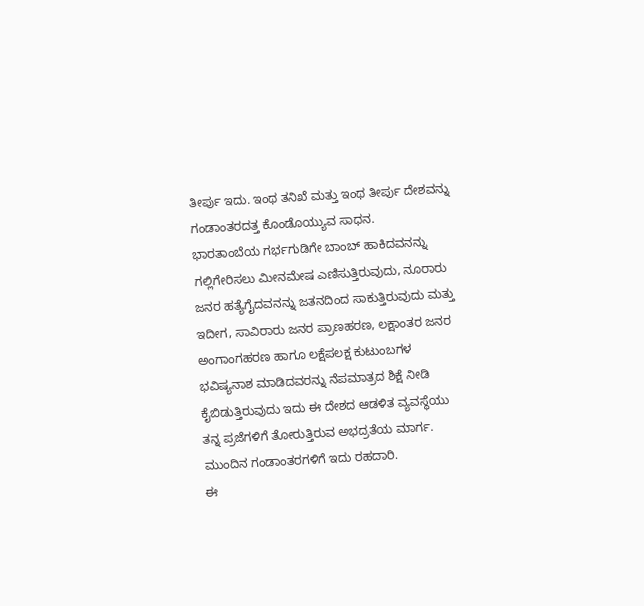ತೀರ್ಪು ಇದು. ಇಂಥ ತನಿಖೆ ಮತ್ತು ಇಂಥ ತೀರ್ಪು ದೇಶವನ್ನು ಗಂಡಾಂತರದತ್ತ ಕೊಂಡೊಯ್ಯುವ ಸಾಧನ.
ಭಾರತಾಂಬೆಯ ಗರ್ಭಗುಡಿಗೇ ಬಾಂಬ್ ಹಾಕಿದವನನ್ನು ಗಲ್ಲಿಗೇರಿಸಲು ಮೀನಮೇಷ ಎಣಿಸುತ್ತಿರುವುದು, ನೂರಾರು ಜನರ ಹತ್ಯೆಗೈದವನನ್ನು ಜತನದಿಂದ ಸಾಕುತ್ತಿರುವುದು ಮತ್ತು ಇದೀಗ, ಸಾವಿರಾರು ಜನರ ಪ್ರಾಣಹರಣ, ಲಕ್ಷಾಂತರ ಜನರ ಅಂಗಾಂಗಹರಣ ಹಾಗೂ ಲಕ್ಷೆಪಲಕ್ಷ ಕುಟುಂಬಗಳ ಭವಿಷ್ಯನಾಶ ಮಾಡಿದವರನ್ನು ನೆಪಮಾತ್ರದ ಶಿಕ್ಷೆ ನೀಡಿ ಕೈಬಿಡುತ್ತಿರುವುದು ಇದು ಈ ದೇಶದ ಆಡಳಿತ ವ್ಯವಸ್ಥೆಯು ತನ್ನ ಪ್ರಜೆಗಳಿಗೆ ತೋರುತ್ತಿರುವ ಅಭದ್ರತೆಯ ಮಾರ್ಗ. ಮುಂದಿನ ಗಂಡಾಂತರಗಳಿಗೆ ಇದು ರಹದಾರಿ.
ಈ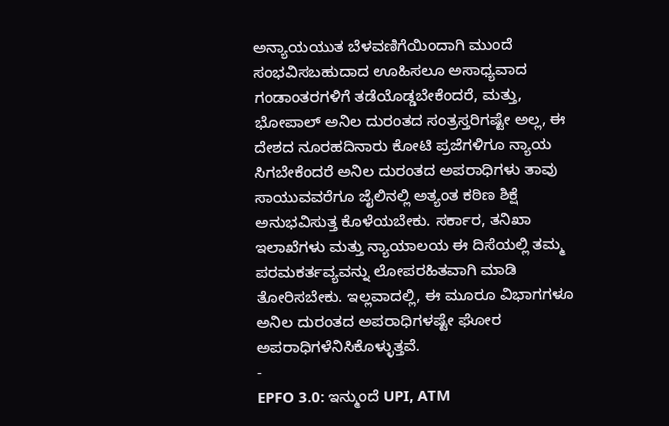ಅನ್ಯಾಯಯುತ ಬೆಳವಣಿಗೆಯಿಂದಾಗಿ ಮುಂದೆ ಸಂಭವಿಸಬಹುದಾದ ಊಹಿಸಲೂ ಅಸಾಧ್ಯವಾದ ಗಂಡಾಂತರಗಳಿಗೆ ತಡೆಯೊಡ್ಡಬೇಕೆಂದರೆ, ಮತ್ತು, ಭೋಪಾಲ್ ಅನಿಲ ದುರಂತದ ಸಂತ್ರಸ್ತರಿಗಷ್ಟೇ ಅಲ್ಲ, ಈ ದೇಶದ ನೂರಹದಿನಾರು ಕೋಟಿ ಪ್ರಜೆಗಳಿಗೂ ನ್ಯಾಯ ಸಿಗಬೇಕೆಂದರೆ ಅನಿಲ ದುರಂತದ ಅಪರಾಧಿಗಳು ತಾವು ಸಾಯುವವರೆಗೂ ಜೈಲಿನಲ್ಲಿ ಅತ್ಯಂತ ಕಠಿಣ ಶಿಕ್ಷೆ ಅನುಭವಿಸುತ್ತ ಕೊಳೆಯಬೇಕು. ಸರ್ಕಾರ, ತನಿಖಾ ಇಲಾಖೆಗಳು ಮತ್ತು ನ್ಯಾಯಾಲಯ ಈ ದಿಸೆಯಲ್ಲಿ ತಮ್ಮ ಪರಮಕರ್ತವ್ಯವನ್ನು ಲೋಪರಹಿತವಾಗಿ ಮಾಡಿ ತೋರಿಸಬೇಕು. ಇಲ್ಲವಾದಲ್ಲಿ, ಈ ಮೂರೂ ವಿಭಾಗಗಳೂ ಅನಿಲ ದುರಂತದ ಅಪರಾಧಿಗಳಷ್ಟೇ ಘೋರ ಅಪರಾಧಿಗಳೆನಿಸಿಕೊಳ್ಳುತ್ತವೆ.
-
EPFO 3.0: ಇನ್ಮುಂದೆ UPI, ATM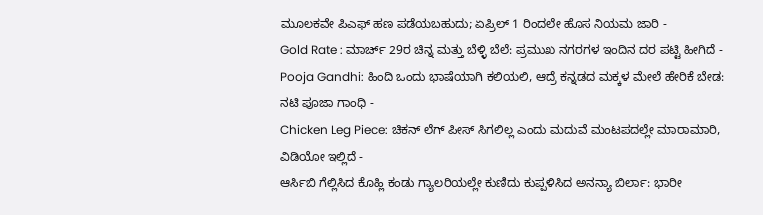ಮೂಲಕವೇ ಪಿಎಫ್ ಹಣ ಪಡೆಯಬಹುದು; ಏಪ್ರಿಲ್ 1 ರಿಂದಲೇ ಹೊಸ ನಿಯಮ ಜಾರಿ -
Gold Rate : ಮಾರ್ಚ್ 29ರ ಚಿನ್ನ ಮತ್ತು ಬೆಳ್ಳಿ ಬೆಲೆ: ಪ್ರಮುಖ ನಗರಗಳ ಇಂದಿನ ದರ ಪಟ್ಟಿ ಹೀಗಿದೆ -
Pooja Gandhi: ಹಿಂದಿ ಒಂದು ಭಾಷೆಯಾಗಿ ಕಲಿಯಲಿ, ಆದ್ರೆ ಕನ್ನಡದ ಮಕ್ಕಳ ಮೇಲೆ ಹೇರಿಕೆ ಬೇಡ: ನಟಿ ಪೂಜಾ ಗಾಂಧಿ -
Chicken Leg Piece: ಚಿಕನ್ ಲೆಗ್ ಪೀಸ್ ಸಿಗಲಿಲ್ಲ ಎಂದು ಮದುವೆ ಮಂಟಪದಲ್ಲೇ ಮಾರಾಮಾರಿ, ವಿಡಿಯೋ ಇಲ್ಲಿದೆ -
ಆರ್ಸಿಬಿ ಗೆಲ್ಲಿಸಿದ ಕೊಹ್ಲಿ ಕಂಡು ಗ್ಯಾಲರಿಯಲ್ಲೇ ಕುಣಿದು ಕುಪ್ಪಳಿಸಿದ ಅನನ್ಯಾ ಬಿರ್ಲಾ: ಭಾರೀ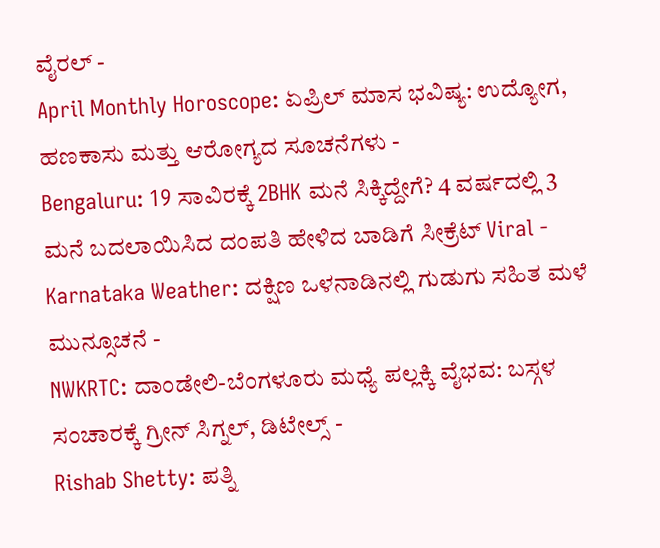ವೈರಲ್ -
April Monthly Horoscope: ಏಪ್ರಿಲ್ ಮಾಸ ಭವಿಷ್ಯ: ಉದ್ಯೋಗ, ಹಣಕಾಸು ಮತ್ತು ಆರೋಗ್ಯದ ಸೂಚನೆಗಳು -
Bengaluru: 19 ಸಾವಿರಕ್ಕೆ 2BHK ಮನೆ ಸಿಕ್ಕಿದ್ದೇಗೆ? 4 ವರ್ಷದಲ್ಲಿ 3 ಮನೆ ಬದಲಾಯಿಸಿದ ದಂಪತಿ ಹೇಳಿದ ಬಾಡಿಗೆ ಸೀಕ್ರೆಟ್ Viral -
Karnataka Weather: ದಕ್ಷಿಣ ಒಳನಾಡಿನಲ್ಲಿ ಗುಡುಗು ಸಹಿತ ಮಳೆ ಮುನ್ಸೂಚನೆ -
NWKRTC: ದಾಂಡೇಲಿ-ಬೆಂಗಳೂರು ಮಧ್ಯೆ ಪಲ್ಲಕ್ಕಿ ವೈಭವ: ಬಸ್ಗಳ ಸಂಚಾರಕ್ಕೆ ಗ್ರೀನ್ ಸಿಗ್ನಲ್, ಡಿಟೇಲ್ಸ್ -
Rishab Shetty: ಪತ್ನಿ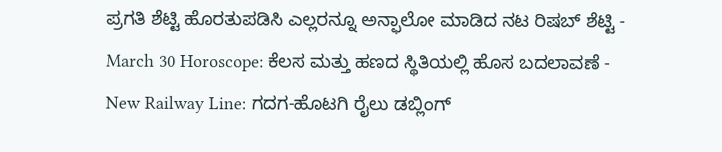ಪ್ರಗತಿ ಶೆಟ್ಟಿ ಹೊರತುಪಡಿಸಿ ಎಲ್ಲರನ್ನೂ ಅನ್ಫಾಲೋ ಮಾಡಿದ ನಟ ರಿಷಬ್ ಶೆಟ್ಟಿ -
March 30 Horoscope: ಕೆಲಸ ಮತ್ತು ಹಣದ ಸ್ಥಿತಿಯಲ್ಲಿ ಹೊಸ ಬದಲಾವಣೆ -
New Railway Line: ಗದಗ-ಹೊಟಗಿ ರೈಲು ಡಬ್ಲಿಂಗ್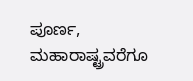ಪೂರ್ಣ, ಮಹಾರಾಷ್ಟ್ರವರೆಗೂ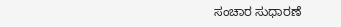ಸಂಚಾರ ಸುಧಾರಣೆ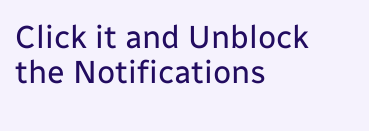Click it and Unblock the Notifications